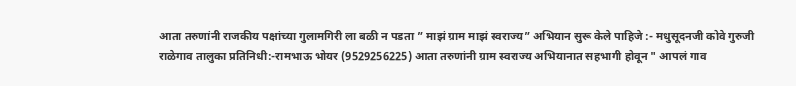आता तरुणांनी राजकीय पक्षांच्या गुलामगिरी ला बळी न पडता ” माझं ग्राम माझं स्वराज्य” अभियान सुरू केले पाहिजे :- मधुसूदनजी कोवे गुरुजी
राळेगाव तालुका प्रतिनिधी:-रामभाऊ भोयर (9529256225) आता तरुणांनी ग्राम स्वराज्य अभियानात सहभागी होवून " आपलं गाव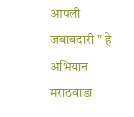आपली जबाबदारी " हे अभियान मराठवाडा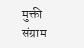मुक्ती संग्राम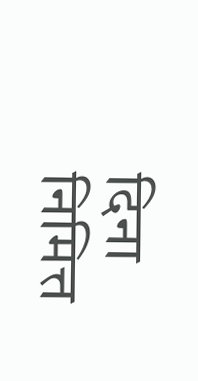दिना निमित्त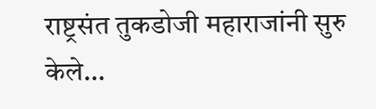राष्ट्रसंत तुकडोजी महाराजांनी सुरु केले…